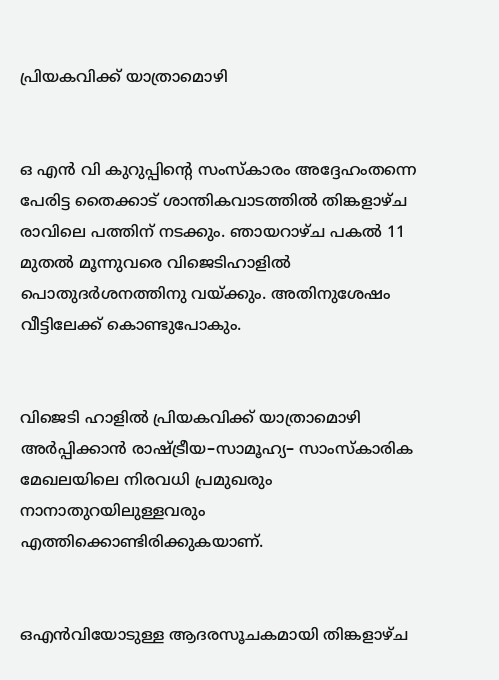പ്രിയകവിക്ക് യാത്രാമൊഴി


ഒ എന്‍ വി കുറുപ്പിന്റെ സംസ്കാരം അദ്ദേഹംതന്നെ പേരിട്ട തൈക്കാട് ശാന്തികവാടത്തില്‍ തിങ്കളാഴ്ച രാവിലെ പത്തിന് നടക്കും. ഞായറാഴ്ച പകല്‍ 11 മുതല്‍ മൂന്നുവരെ വിജെടിഹാളില്‍ പൊതുദര്‍ശനത്തിനു വയ്ക്കും. അതിനുശേഷം വീട്ടിലേക്ക് കൊണ്ടുപോകും.


വിജെടി ഹാളില്‍ പ്രിയകവിക്ക് യാത്രാമൊഴി അര്‍പ്പിക്കാന്‍ രാഷ്ട്രീയ–സാമൂഹ്യ– സാംസ്കാരിക മേഖലയിലെ നിരവധി പ്രമുഖരും നാനാതുറയിലുള്ളവരും എത്തിക്കൊണ്ടിരിക്കുകയാണ്.


ഒഎന്‍വിയോടുള്ള ആദരസൂചകമായി തിങ്കളാഴ്ച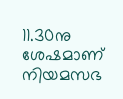11.30നു ശേഷമാണ് നിയമസഭ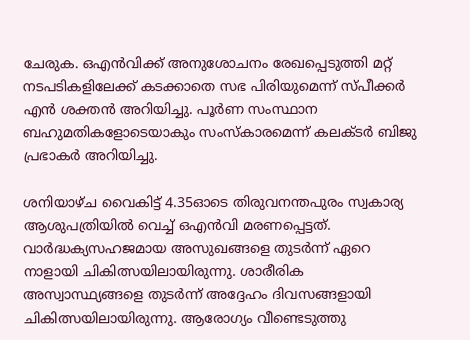ചേരുക. ഒഎന്‍വിക്ക് അനുശോചനം രേഖപ്പെടുത്തി മറ്റ് നടപടികളിലേക്ക് കടക്കാതെ സഭ പിരിയുമെന്ന് സ്പീക്കര്‍ എന്‍ ശക്തന്‍ അറിയിച്ചു. പൂര്‍ണ സംസ്ഥാന ബഹുമതികളോടെയാകും സംസ്കാരമെന്ന് കലക്ടര്‍ ബിജു പ്രഭാകര്‍ അറിയിച്ചു.

ശനിയാഴ്ച വൈകിട്ട് 4.35ഓടെ തിരുവനന്തപുരം സ്വകാര്യ ആശുപത്രിയില്‍ വെച്ച് ഒഎന്‍വി മരണപ്പെട്ടത്. വാര്‍ദ്ധക്യസഹജമായ അസുഖങ്ങളെ തുടര്‍ന്ന് ഏറെ നാളായി ചികിത്സയിലായിരുന്നു. ശാരീരിക അസ്വാസ്ഥ്യങ്ങളെ തുടര്‍ന്ന് അദ്ദേഹം ദിവസങ്ങളായി ചികിത്സയിലായിരുന്നു. ആരോഗ്യം വീണ്ടെടുത്തു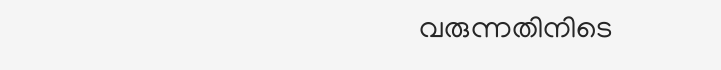വരുന്നതിനിടെ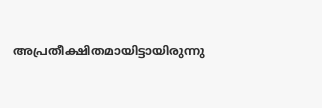അപ്രതീക്ഷിതമായിട്ടായിരുന്നു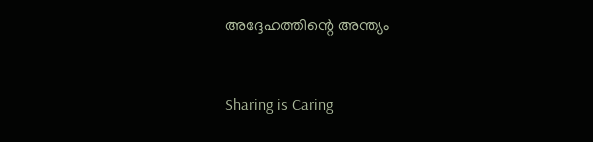അദ്ദേഹത്തിന്റെ അന്ത്യം



Sharing is Caring